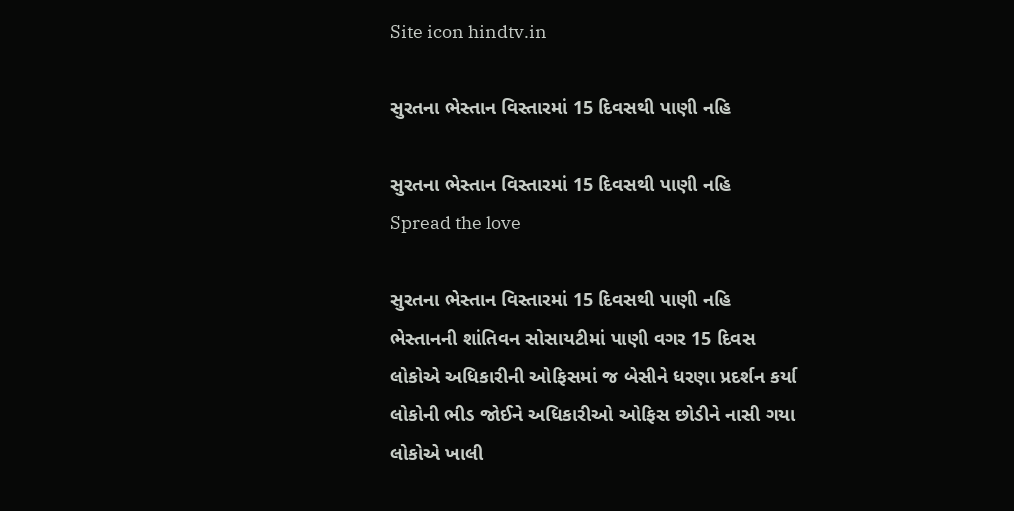Site icon hindtv.in

સુરતના ભેસ્તાન વિસ્તારમાં 15 દિવસથી પાણી નહિ

સુરતના ભેસ્તાન વિસ્તારમાં 15 દિવસથી પાણી નહિ
Spread the love

સુરતના ભેસ્તાન વિસ્તારમાં 15 દિવસથી પાણી નહિ
ભેસ્તાનની શાંતિવન સોસાયટીમાં પાણી વગર 15 દિવસ
લોકોએ અધિકારીની ઓફિસમાં જ બેસીને ધરણા પ્રદર્શન કર્યા
લોકોની ભીડ જોઈને અધિકારીઓ ઓફિસ છોડીને નાસી ગયા
લોકોએ ખાલી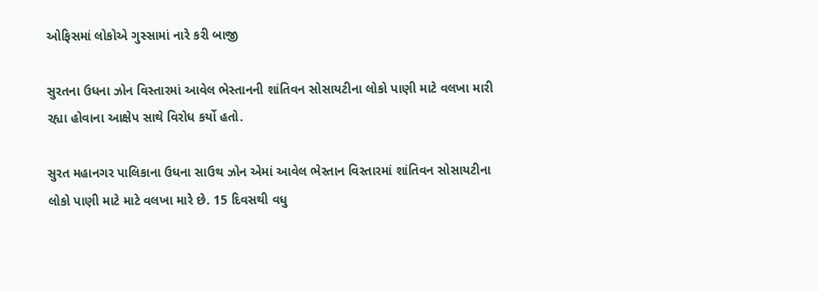ઓફિસમાં લોકોએ ગુસ્સામાં નારે કરી બાજી

સુરતના ઉધના ઝોન વિસ્તારમાં આવેલ ભેસ્તાનની શાંતિવન સોસાયટીના લોકો પાણી માટે વલખા મારી રહ્યા હોવાના આક્ષેપ સાથે વિરોધ કર્યો હતો.

સુરત મહાનગર પાલિકાના ઉધના સાઉથ ઝોન એમાં આવેલ ભેસ્તાન વિસ્તારમાં શાંતિવન સોસાયટીના લોકો પાણી માટે માટે વલખા મારે છે. 15 દિવસથી વધુ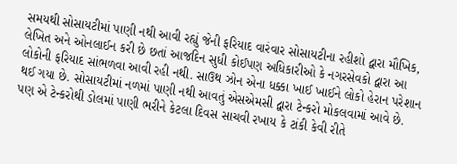સમયથી સોસાયટીમાં પાણી નથી આવી રહ્યું જેની ફરિયાદ વારંવાર સોસાયટીના રહીશો દ્વારા મૌખિક, લેખિત અને ઓનલાઈન કરી છે છતાં આજદિન સુધી કોઈપણ અધિકારીઓ કે નગરસેવકો દ્વારા આ લોકોની ફરિયાદ સાંભળવા આવી રહી નથી. સાઉથ ઝોન એના ધક્કા ખાઈ ખાઈને લોકો હેરાન પરેશાન થઈ ગયા છે. સોસાયટીમાં નળમાં પાણી નથી આવતું એસએમસી દ્વારા ટેન્કરો મોકલવામાં આવે છે. પણ એ ટેન્કરોથી ડોલમાં પાણી ભરીને કેટલા દિવસ સાચવી રખાય કે ટાંકી કેવી રીતે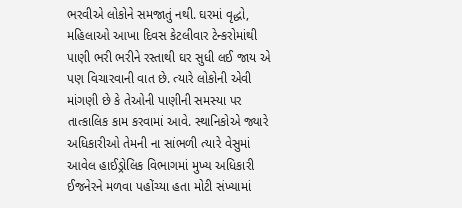ભરવીએ લોકોને સમજાતું નથી. ઘરમાં વૃદ્ધો, મહિલાઓ આખા દિવસ કેટલીવાર ટેન્કરોમાંથી પાણી ભરી ભરીને રસ્તાથી ઘર સુધી લઈ જાય એ પણ વિચારવાની વાત છે. ત્યારે લોકોની એવી માંગણી છે કે તેઓની પાણીની સમસ્યા પર તાત્કાલિક કામ કરવામાં આવે. સ્થાનિકોએ જ્યારે અધિકારીઓ તેમની ના સાંભળી ત્યારે વેસુમાં આવેલ હાઈડ્રોલિક વિભાગમાં મુખ્ય અધિકારી ઈજનેરને મળવા પહોંચ્યા હતા મોટી સંખ્યામાં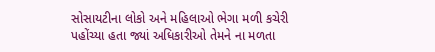સોસાયટીના લોકો અને મહિલાઓ ભેગા મળી કચેરી પહોંચ્યા હતા જ્યાં અધિકારીઓ તેમને ના મળતા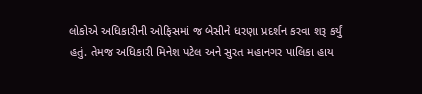લોકોએ અધિકારીની ઓફિસમાં જ બેસીને ધરણા પ્રદર્શન કરવા શરૂ કર્યું હતું. તેમજ અધિકારી મિનેશ પટેલ અને સુરત મહાનગર પાલિકા હાય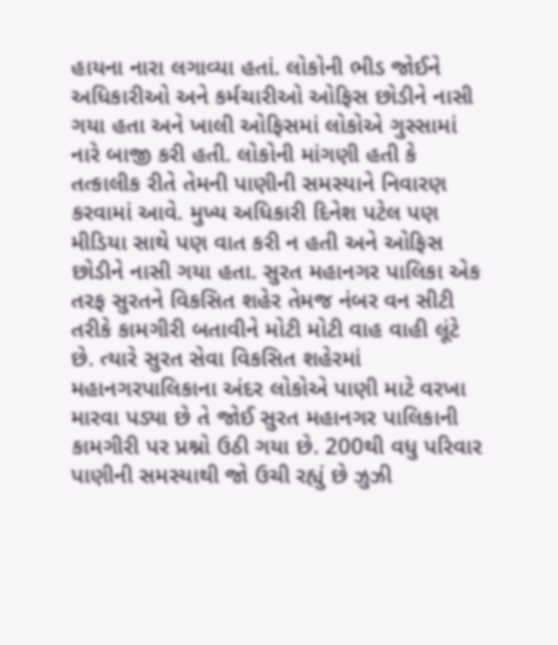હાયના નારા લગાવ્યા હતાં. લોકોની ભીડ જોઈને અધિકારીઓ અને કર્મચારીઓ ઓફિસ છોડીને નાસી ગયા હતા અને ખાલી ઓફિસમાં લોકોએ ગુસ્સામાં નારે બાજી કરી હતી. લોકોની માંગણી હતી કે તત્કાલીક રીતે તેમની પાણીની સમસ્યાને નિવારણ કરવામાં આવે. મુખ્ય અધિકારી દિનેશ પટેલ પણ મીડિયા સાથે પણ વાત કરી ન હતી અને ઓફિસ છોડીને નાસી ગયા હતા. સુરત મહાનગર પાલિકા એક તરફ સુરતને વિકસિત શહેર તેમજ નંબર વન સીટી તરીકે કામગીરી બતાવીને મોટી મોટી વાહ વાહી લૂંટે છે. ત્યારે સુરત સેવા વિકસિત શહેરમાં મહાનગરપાલિકાના અંદર લોકોએ પાણી માટે વરખા મારવા પડ્યા છે તે જોઈ સુરત મહાનગર પાલિકાની કામગીરી પર પ્રશ્નો ઉઠી ગયા છે. 200થી વધુ પરિવાર પાણીની સમસ્યાથી જો ઉચી રહ્યું છે ઝુઝી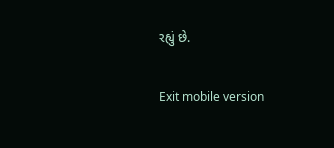રહ્યું છે.

Exit mobile version